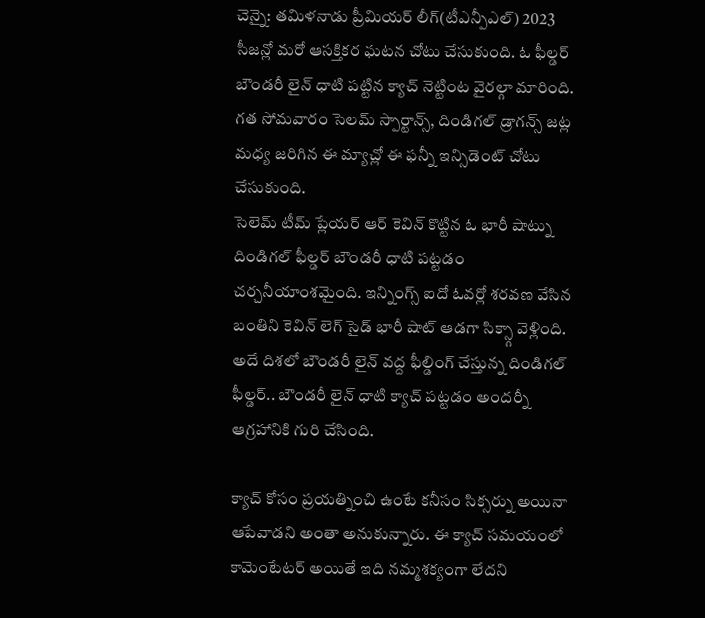చెన్నై: తమిళనాడు ప్రీమియర్ లీగ్(టీఎన్పీఎల్) 2023 సీజన్లో మరో ఆసక్తికర ఘటన చోటు చేసుకుంది. ఓ ఫీల్డర్ బౌండరీ లైన్ ధాటి పట్టిన క్యాచ్ నెట్టింట వైరల్గా మారింది. గత సోమవారం సెలమ్ స్పార్టాన్స్, దిండిగల్ డ్రాగన్స్ జట్ల మధ్య జరిగిన ఈ మ్యాచ్లో ఈ ఫన్నీ ఇన్సిడెంట్ చోటు చేసుకుంది.
సెలెమ్ టీమ్ ప్లేయర్ ఆర్ కెవిన్ కొట్టిన ఓ భారీ షాట్ను దిండిగల్ ఫీల్డర్ బౌండరీ ధాటి పట్టడం చర్చనీయాంశమైంది. ఇన్నింగ్స్ ఐదో ఓవర్లో శరవణ వేసిన బంతిని కెవిన్ లెగ్ సైడ్ భారీ షాట్ ఆడగా సిక్స్గా వెళ్లింది. అదే దిశలో బౌండరీ లైన్ వద్ద ఫీల్డింగ్ చేస్తున్న దిండిగల్ ఫీల్డర్.. బౌండరీ లైన్ ధాటి క్యాచ్ పట్టడం అందర్నీ ఆగ్రహానికి గురి చేసింది.

క్యాచ్ కోసం ప్రయత్నించి ఉంటే కనీసం సిక్సర్ను అయినా ఆపేవాడని అంతా అనుకున్నారు. ఈ క్యాచ్ సమయంలో కామెంటేటర్ అయితే ఇది నమ్మశక్యంగా లేదని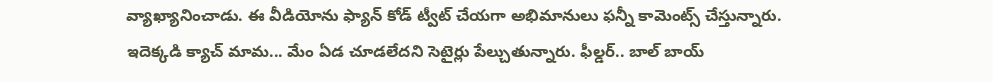వ్యాఖ్యానించాడు. ఈ వీడియోను ఫ్యాన్ కోడ్ ట్వీట్ చేయగా అభిమానులు ఫన్నీ కామెంట్స్ చేస్తున్నారు. ఇదెక్కడి క్యాచ్ మామ... మేం ఏడ చూడలేదని సెటైర్లు పేల్చుతున్నారు. ఫీల్డర్.. బాల్ బాయ్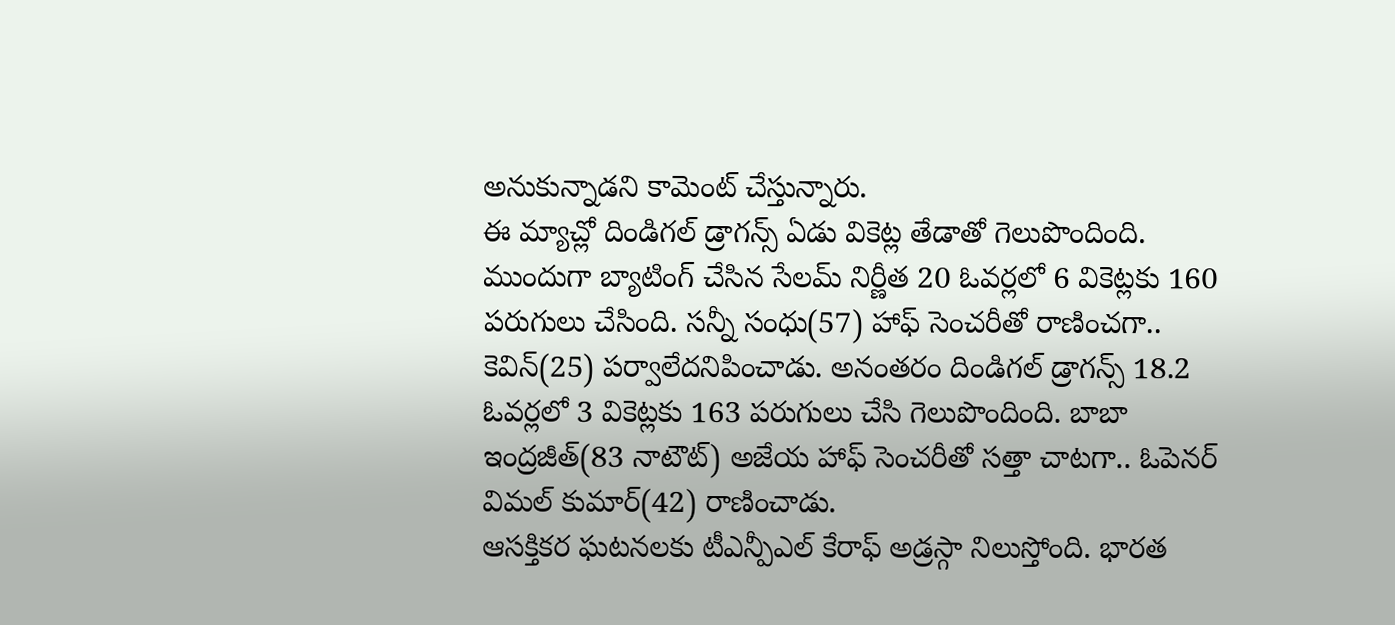అనుకున్నాడని కామెంట్ చేస్తున్నారు.
ఈ మ్యాచ్లో దిండిగల్ డ్రాగన్స్ ఏడు వికెట్ల తేడాతో గెలుపొందింది. ముందుగా బ్యాటింగ్ చేసిన సేలమ్ నిర్ణీత 20 ఓవర్లలో 6 వికెట్లకు 160 పరుగులు చేసింది. సన్నీ సంధు(57) హాఫ్ సెంచరీతో రాణించగా.. కెవిన్(25) పర్వాలేదనిపించాడు. అనంతరం దిండిగల్ డ్రాగన్స్ 18.2 ఓవర్లలో 3 వికెట్లకు 163 పరుగులు చేసి గెలుపొందింది. బాబా ఇంద్రజీత్(83 నాటౌట్) అజేయ హాఫ్ సెంచరీతో సత్తా చాటగా.. ఓపెనర్ విమల్ కుమార్(42) రాణించాడు.
ఆసక్తికర ఘటనలకు టీఎన్పీఎల్ కేరాఫ్ అడ్రస్గా నిలుస్తోంది. భారత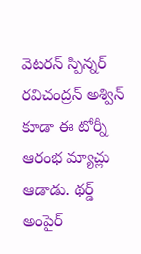వెటరన్ స్పిన్నర్ రవిచంద్రన్ అశ్విన్ కూడా ఈ టోర్నీ ఆరంభ మ్యాచ్లు ఆడాడు. థర్డ్ అంపైర్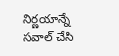నిర్ణయాన్నే సవాల్ చేసి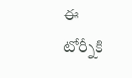ఈ టోర్నీకి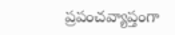ప్రపంచవ్యాప్తంగా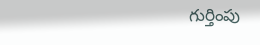గుర్తింపు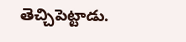తెచ్చిపెట్టాడు.